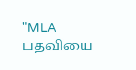"MLA பதவியை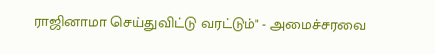ராஜினாமா செய்துவிட்டு வரட்டும்" - அமைச்சரவை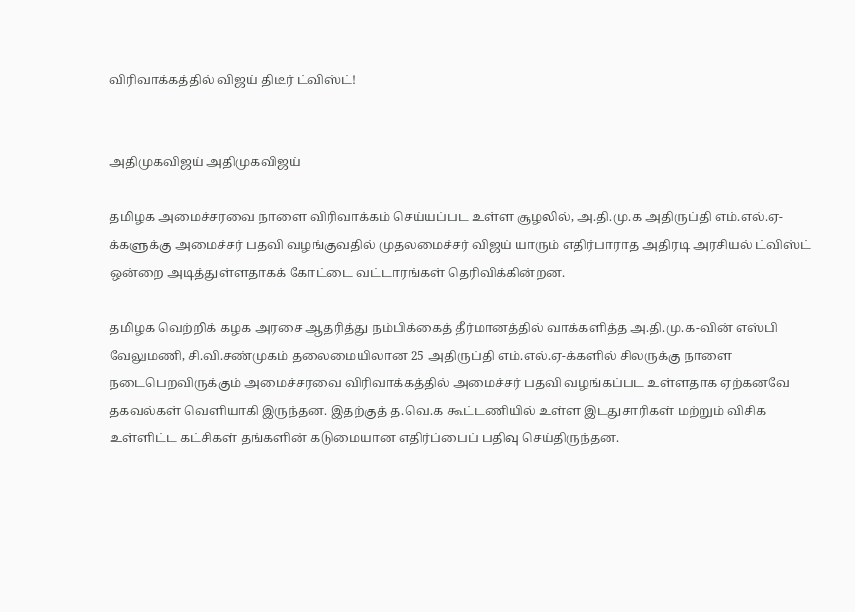விரிவாக்கத்தில் விஜய் திடீர் ட்விஸ்ட்!


அதிமுகவிஜய் அதிமுகவிஜய்

தமிழக அமைச்சரவை நாளை விரிவாக்கம் செய்யப்பட உள்ள சூழலில், அ.தி.மு.க அதிருப்தி எம்.எல்.ஏ-க்களுக்கு அமைச்சர் பதவி வழங்குவதில் முதலமைச்சர் விஜய் யாரும் எதிர்பாராத அதிரடி அரசியல் ட்விஸ்ட் ஒன்றை அடித்துள்ளதாகக் கோட்டை வட்டாரங்கள் தெரிவிக்கின்றன.

தமிழக வெற்றிக் கழக அரசை ஆதரித்து நம்பிக்கைத் தீர்மானத்தில் வாக்களித்த அ.தி.மு.க-வின் எஸ்பி வேலுமணி, சி.வி.சண்முகம் தலைமையிலான 25 அதிருப்தி எம்.எல்.ஏ-க்களில் சிலருக்கு நாளை நடைபெறவிருக்கும் அமைச்சரவை விரிவாக்கத்தில் அமைச்சர் பதவி வழங்கப்பட உள்ளதாக ஏற்கனவே தகவல்கள் வெளியாகி இருந்தன. இதற்குத் த.வெ.க கூட்டணியில் உள்ள இடதுசாரிகள் மற்றும் விசிக உள்ளிட்ட கட்சிகள் தங்களின் கடுமையான எதிர்ப்பைப் பதிவு செய்திருந்தன.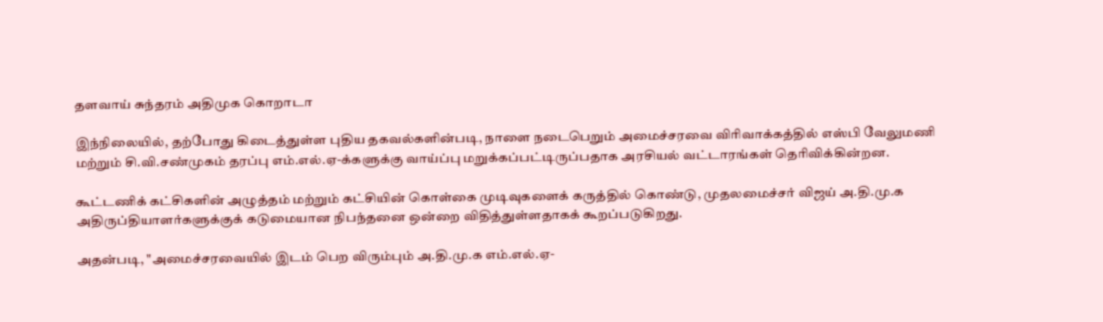தளவாய் சுந்தரம் அதிமுக கொறாடா

இந்நிலையில், தற்போது கிடைத்துள்ள புதிய தகவல்களின்படி, நாளை நடைபெறும் அமைச்சரவை விரிவாக்கத்தில் எஸ்பி வேலுமணி மற்றும் சி.வி.சண்முகம் தரப்பு எம்.எல்.ஏ-க்களுக்கு வாய்ப்பு மறுக்கப்பட்டிருப்பதாக அரசியல் வட்டாரங்கள் தெரிவிக்கின்றன.

கூட்டணிக் கட்சிகளின் அழுத்தம் மற்றும் கட்சியின் கொள்கை முடிவுகளைக் கருத்தில் கொண்டு, முதலமைச்சர் விஜய் அ.தி.மு.க அதிருப்தியாளர்களுக்குக் கடுமையான நிபந்தனை ஒன்றை விதித்துள்ளதாகக் கூறப்படுகிறது.

அதன்படி, "அமைச்சரவையில் இடம் பெற விரும்பும் அ.தி.மு.க எம்.எல்.ஏ-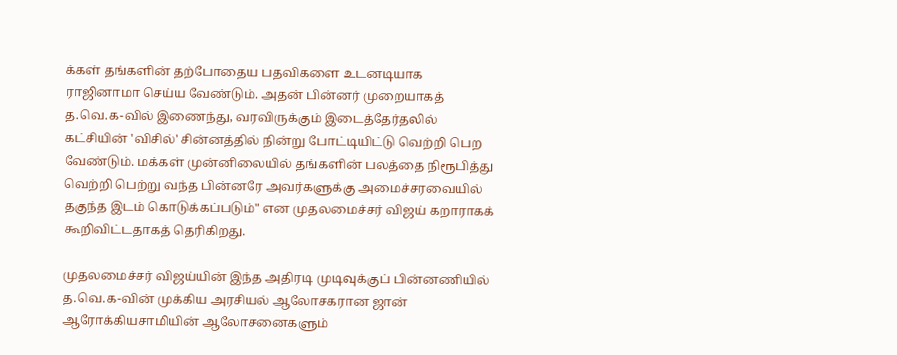க்கள் தங்களின் தற்போதைய பதவிகளை உடனடியாக ராஜினாமா செய்ய வேண்டும். அதன் பின்னர் முறையாகத் த.வெ.க-வில் இணைந்து, வரவிருக்கும் இடைத்தேர்தலில் கட்சியின் 'விசில்' சின்னத்தில் நின்று போட்டியிட்டு வெற்றி பெற வேண்டும். மக்கள் முன்னிலையில் தங்களின் பலத்தை நிரூபித்து வெற்றி பெற்று வந்த பின்னரே அவர்களுக்கு அமைச்சரவையில் தகுந்த இடம் கொடுக்கப்படும்" என முதலமைச்சர் விஜய் கறாராகக் கூறிவிட்டதாகத் தெரிகிறது.

முதலமைச்சர் விஜய்யின் இந்த அதிரடி முடிவுக்குப் பின்னணியில் த.வெ.க-வின் முக்கிய அரசியல் ஆலோசகரான ஜான் ஆரோக்கியசாமியின் ஆலோசனைகளும்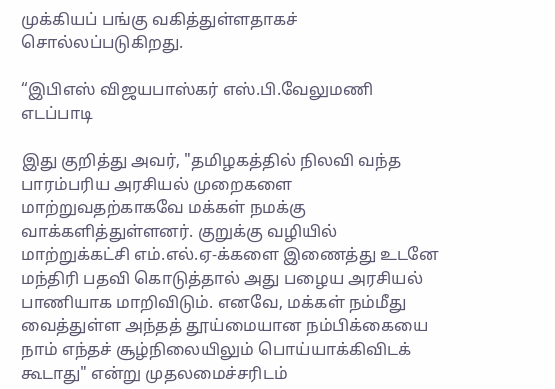முக்கியப் பங்கு வகித்துள்ளதாகச் சொல்லப்படுகிறது.

“இபிஎஸ் விஜயபாஸ்கர் எஸ்.பி.வேலுமணி எடப்பாடி

இது குறித்து அவர், "தமிழகத்தில் நிலவி வந்த பாரம்பரிய அரசியல் முறைகளை மாற்றுவதற்காகவே மக்கள் நமக்கு வாக்களித்துள்ளனர். குறுக்கு வழியில் மாற்றுக்கட்சி எம்.எல்.ஏ-க்களை இணைத்து உடனே மந்திரி பதவி கொடுத்தால் அது பழைய அரசியல் பாணியாக மாறிவிடும். எனவே, மக்கள் நம்மீது வைத்துள்ள அந்தத் தூய்மையான நம்பிக்கையை நாம் எந்தச் சூழ்நிலையிலும் பொய்யாக்கிவிடக் கூடாது" என்று முதலமைச்சரிடம்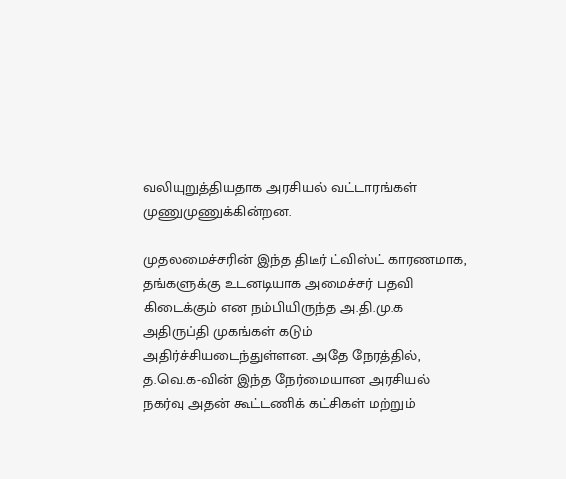வலியுறுத்தியதாக அரசியல் வட்டாரங்கள் முணுமுணுக்கின்றன.

முதலமைச்சரின் இந்த திடீர் ட்விஸ்ட் காரணமாக, தங்களுக்கு உடனடியாக அமைச்சர் பதவி கிடைக்கும் என நம்பியிருந்த அ.தி.மு.க அதிருப்தி முகங்கள் கடும் அதிர்ச்சியடைந்துள்ளன. அதே நேரத்தில், த.வெ.க-வின் இந்த நேர்மையான அரசியல் நகர்வு அதன் கூட்டணிக் கட்சிகள் மற்றும்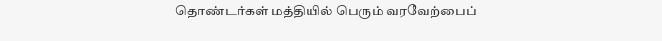தொண்டர்கள் மத்தியில் பெரும் வரவேற்பைப்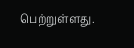பெற்றுள்ளது.